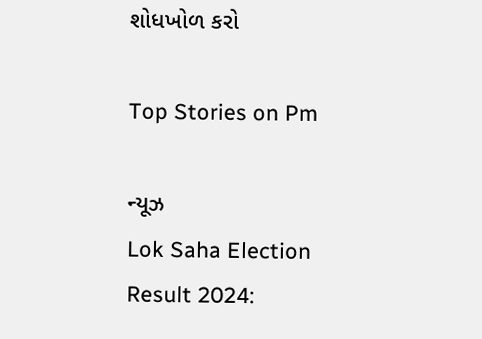શોધખોળ કરો

Top Stories on Pm

ન્યૂઝ
Lok Saha Election Result 2024: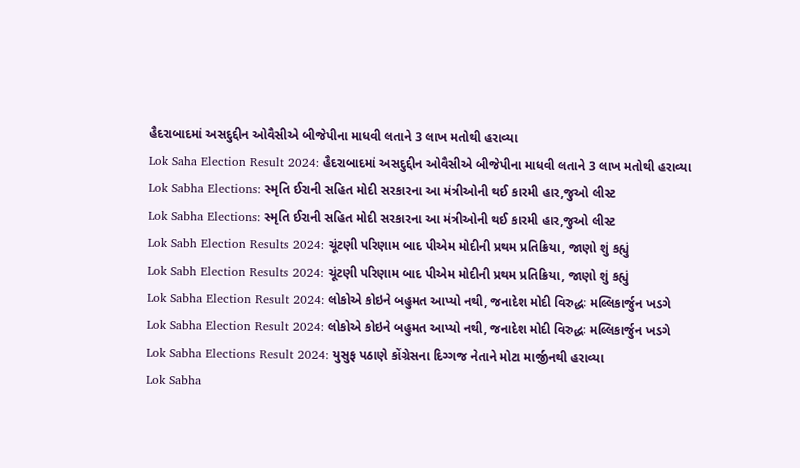હૈદરાબાદમાં અસદુદ્દીન ઓવૈસીએ બીજેપીના માધવી લતાને 3 લાખ મતોથી હરાવ્યા
Lok Saha Election Result 2024: હૈદરાબાદમાં અસદુદ્દીન ઓવૈસીએ બીજેપીના માધવી લતાને 3 લાખ મતોથી હરાવ્યા
Lok Sabha Elections: સ્મૃતિ ઈરાની સહિત મોદી સરકારના આ મંત્રીઓની થઈ કારમી હાર,જુઓ લીસ્ટ
Lok Sabha Elections: સ્મૃતિ ઈરાની સહિત મોદી સરકારના આ મંત્રીઓની થઈ કારમી હાર,જુઓ લીસ્ટ
Lok Sabh Election Results 2024: ચૂંટણી પરિણામ બાદ પીએમ મોદીની પ્રથમ પ્રતિક્રિયા, જાણો શું કહ્યું
Lok Sabh Election Results 2024: ચૂંટણી પરિણામ બાદ પીએમ મોદીની પ્રથમ પ્રતિક્રિયા, જાણો શું કહ્યું
Lok Sabha Election Result 2024: લોકોએ કોઇને બહુમત આપ્યો નથી, જનાદેશ મોદી વિરુદ્ધઃ મલ્લિકાર્જુન ખડગે
Lok Sabha Election Result 2024: લોકોએ કોઇને બહુમત આપ્યો નથી, જનાદેશ મોદી વિરુદ્ધઃ મલ્લિકાર્જુન ખડગે
Lok Sabha Elections Result 2024: યુસુફ પઠાણે કોંગ્રેસના દિગ્ગજ નેતાને મોટા માર્જીનથી હરાવ્યા
Lok Sabha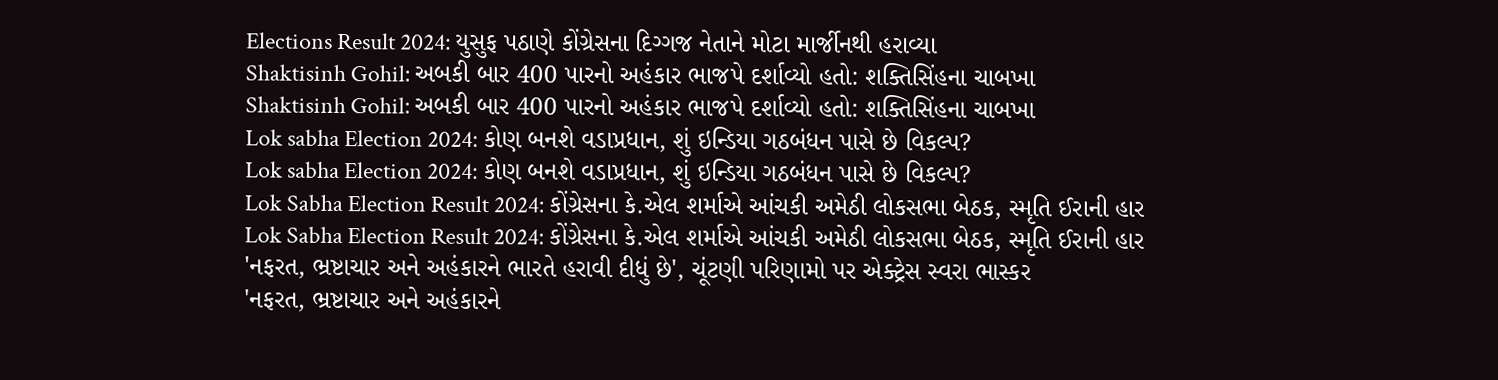Elections Result 2024: યુસુફ પઠાણે કોંગ્રેસના દિગ્ગજ નેતાને મોટા માર્જીનથી હરાવ્યા
Shaktisinh Gohil: અબકી બાર 400 પારનો અહંકાર ભાજપે દર્શાવ્યો હતો: શક્તિસિંહના ચાબખા
Shaktisinh Gohil: અબકી બાર 400 પારનો અહંકાર ભાજપે દર્શાવ્યો હતો: શક્તિસિંહના ચાબખા
Lok sabha Election 2024: કોણ બનશે વડાપ્રધાન, શું ઇન્ડિયા ગઠબંધન પાસે છે વિકલ્પ?
Lok sabha Election 2024: કોણ બનશે વડાપ્રધાન, શું ઇન્ડિયા ગઠબંધન પાસે છે વિકલ્પ?
Lok Sabha Election Result 2024: કોંગ્રેસના કે.એલ શર્માએ આંચકી અમેઠી લોકસભા બેઠક, સ્મૃતિ ઈરાની હાર
Lok Sabha Election Result 2024: કોંગ્રેસના કે.એલ શર્માએ આંચકી અમેઠી લોકસભા બેઠક, સ્મૃતિ ઈરાની હાર
'નફરત, ભ્રષ્ટાચાર અને અહંકારને ભારતે હરાવી દીધું છે', ચૂંટણી પરિણામો પર એક્ટ્રેસ સ્વરા ભાસ્કર
'નફરત, ભ્રષ્ટાચાર અને અહંકારને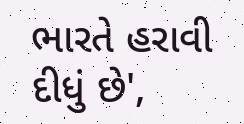ભારતે હરાવી દીધું છે',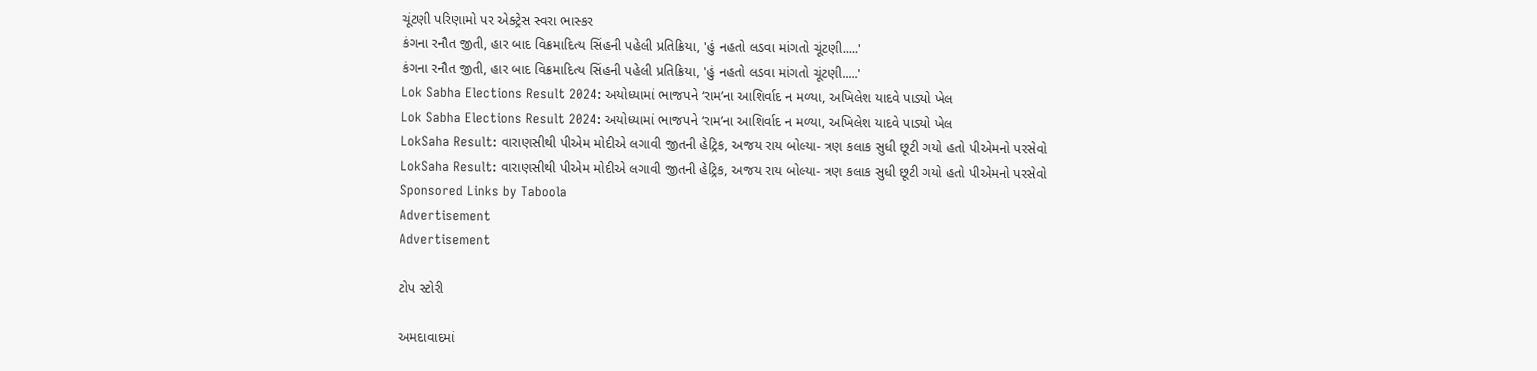ચૂંટણી પરિણામો પર એક્ટ્રેસ સ્વરા ભાસ્કર
કંગના રનૌત જીતી, હાર બાદ વિક્રમાદિત્ય સિંહની પહેલી પ્રતિક્રિયા, 'હું નહતો લડવા માંગતો ચૂંટણી.....'
કંગના રનૌત જીતી, હાર બાદ વિક્રમાદિત્ય સિંહની પહેલી પ્રતિક્રિયા, 'હું નહતો લડવા માંગતો ચૂંટણી.....'
Lok Sabha Elections Result 2024: અયોધ્યામાં ભાજપને ‘રામ’ના આશિર્વાદ ન મળ્યા, અખિલેશ યાદવે પાડ્યો ખેલ
Lok Sabha Elections Result 2024: અયોધ્યામાં ભાજપને ‘રામ’ના આશિર્વાદ ન મળ્યા, અખિલેશ યાદવે પાડ્યો ખેલ
LokSaha Result: વારાણસીથી પીએમ મોદીએ લગાવી જીતની હેટ્રિક, અજય રાય બોલ્યા- ત્રણ કલાક સુધી છૂટી ગયો હતો પીએમનો પરસેવો
LokSaha Result: વારાણસીથી પીએમ મોદીએ લગાવી જીતની હેટ્રિક, અજય રાય બોલ્યા- ત્રણ કલાક સુધી છૂટી ગયો હતો પીએમનો પરસેવો
Sponsored Links by Taboola
Advertisement
Advertisement

ટોપ સ્ટોરી

અમદાવાદમાં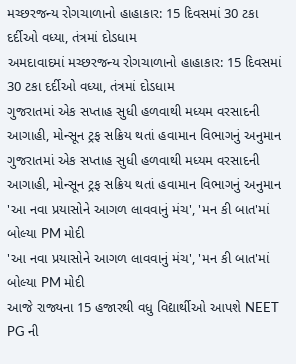મચ્છરજન્ય રોગચાળાનો હાહાકાર: 15 દિવસમાં 30 ટકા દર્દીઓ વધ્યા, તંત્રમાં દોડધામ
અમદાવાદમાં મચ્છરજન્ય રોગચાળાનો હાહાકાર: 15 દિવસમાં 30 ટકા દર્દીઓ વધ્યા, તંત્રમાં દોડધામ
ગુજરાતમાં એક સપ્તાહ સુધી હળવાથી મધ્યમ વરસાદની આગાહી, મોન્સૂન ટ્રફ સક્રિય થતાં હવામાન વિભાગનું અનુમાન
ગુજરાતમાં એક સપ્તાહ સુધી હળવાથી મધ્યમ વરસાદની આગાહી, મોન્સૂન ટ્રફ સક્રિય થતાં હવામાન વિભાગનું અનુમાન
'આ નવા પ્રયાસોને આગળ લાવવાનું મંચ', 'મન કી બાત'માં બોલ્યા PM મોદી
'આ નવા પ્રયાસોને આગળ લાવવાનું મંચ', 'મન કી બાત'માં બોલ્યા PM મોદી
આજે રાજ્યના 15 હજારથી વધુ વિદ્યાર્થીઓ આપશે NEET PG ની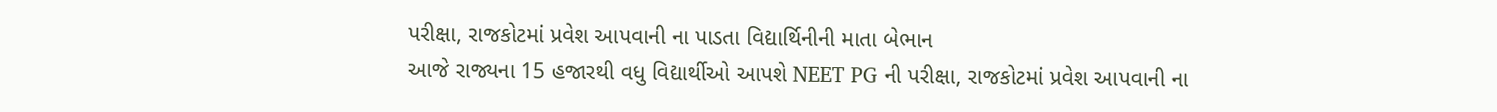પરીક્ષા, રાજકોટમાં પ્રવેશ આપવાની ના પાડતા વિદ્યાર્થિનીની માતા બેભાન
આજે રાજ્યના 15 હજારથી વધુ વિદ્યાર્થીઓ આપશે NEET PG ની પરીક્ષા, રાજકોટમાં પ્રવેશ આપવાની ના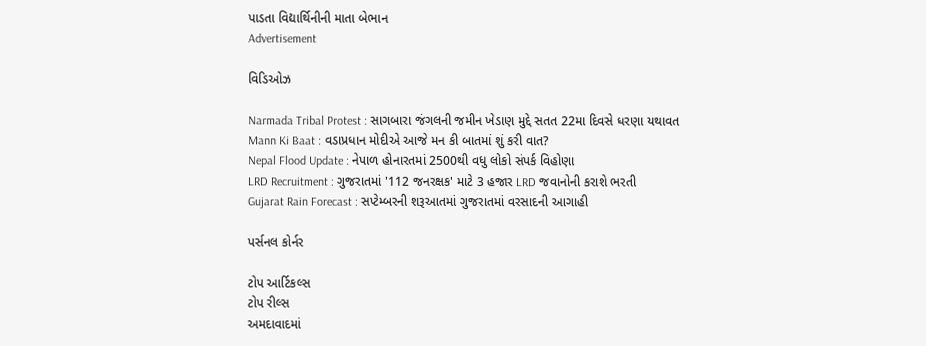પાડતા વિદ્યાર્થિનીની માતા બેભાન
Advertisement

વિડિઓઝ

Narmada Tribal Protest : સાગબારા જંગલની જમીન ખેડાણ મુદ્દે સતત 22મા દિવસે ધરણા યથાવત
Mann Ki Baat : વડાપ્રધાન મોદીએ આજે મન કી બાતમાં શું કરી વાત?
Nepal Flood Update : નેપાળ હોનારતમાં 2500થી વધુ લોકો સંપર્ક વિહોણા
LRD Recruitment : ગુજરાતમાં '112 જનરક્ષક' માટે 3 હજાર LRD જવાનોની કરાશે ભરતી
Gujarat Rain Forecast : સપ્ટેમ્બરની શરૂઆતમાં ગુજરાતમાં વરસાદની આગાહી

પર્સનલ કોર્નર

ટોપ આર્ટિકલ્સ
ટોપ રીલ્સ
અમદાવાદમાં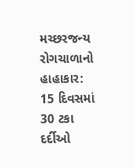મચ્છરજન્ય રોગચાળાનો હાહાકાર: 15 દિવસમાં 30 ટકા દર્દીઓ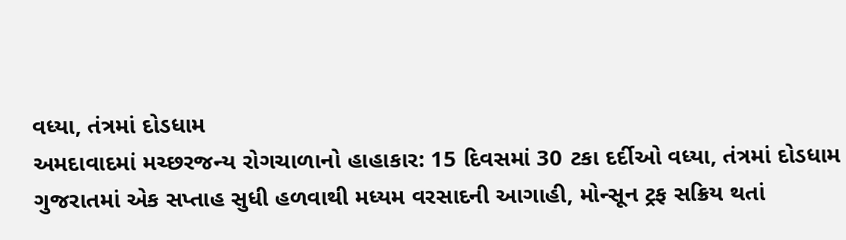વધ્યા, તંત્રમાં દોડધામ
અમદાવાદમાં મચ્છરજન્ય રોગચાળાનો હાહાકાર: 15 દિવસમાં 30 ટકા દર્દીઓ વધ્યા, તંત્રમાં દોડધામ
ગુજરાતમાં એક સપ્તાહ સુધી હળવાથી મધ્યમ વરસાદની આગાહી, મોન્સૂન ટ્રફ સક્રિય થતાં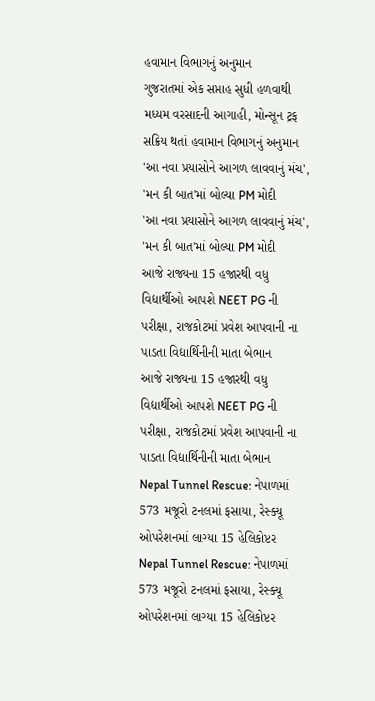હવામાન વિભાગનું અનુમાન
ગુજરાતમાં એક સપ્તાહ સુધી હળવાથી મધ્યમ વરસાદની આગાહી, મોન્સૂન ટ્રફ સક્રિય થતાં હવામાન વિભાગનું અનુમાન
'આ નવા પ્રયાસોને આગળ લાવવાનું મંચ', 'મન કી બાત'માં બોલ્યા PM મોદી
'આ નવા પ્રયાસોને આગળ લાવવાનું મંચ', 'મન કી બાત'માં બોલ્યા PM મોદી
આજે રાજ્યના 15 હજારથી વધુ વિદ્યાર્થીઓ આપશે NEET PG ની પરીક્ષા, રાજકોટમાં પ્રવેશ આપવાની ના પાડતા વિદ્યાર્થિનીની માતા બેભાન
આજે રાજ્યના 15 હજારથી વધુ વિદ્યાર્થીઓ આપશે NEET PG ની પરીક્ષા, રાજકોટમાં પ્રવેશ આપવાની ના પાડતા વિદ્યાર્થિનીની માતા બેભાન
Nepal Tunnel Rescue: નેપાળમાં 573 મજૂરો ટનલમાં ફસાયા, રેસ્ક્યૂ ઓપરેશનમાં લાગ્યા 15 હેલિકોપ્ટર
Nepal Tunnel Rescue: નેપાળમાં 573 મજૂરો ટનલમાં ફસાયા, રેસ્ક્યૂ ઓપરેશનમાં લાગ્યા 15 હેલિકોપ્ટર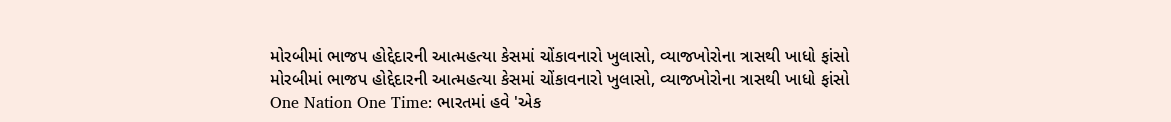મોરબીમાં ભાજપ હોદ્દેદારની આત્મહત્યા કેસમાં ચોંકાવનારો ખુલાસો, વ્યાજખોરોના ત્રાસથી ખાધો ફાંસો
મોરબીમાં ભાજપ હોદ્દેદારની આત્મહત્યા કેસમાં ચોંકાવનારો ખુલાસો, વ્યાજખોરોના ત્રાસથી ખાધો ફાંસો
One Nation One Time: ભારતમાં હવે 'એક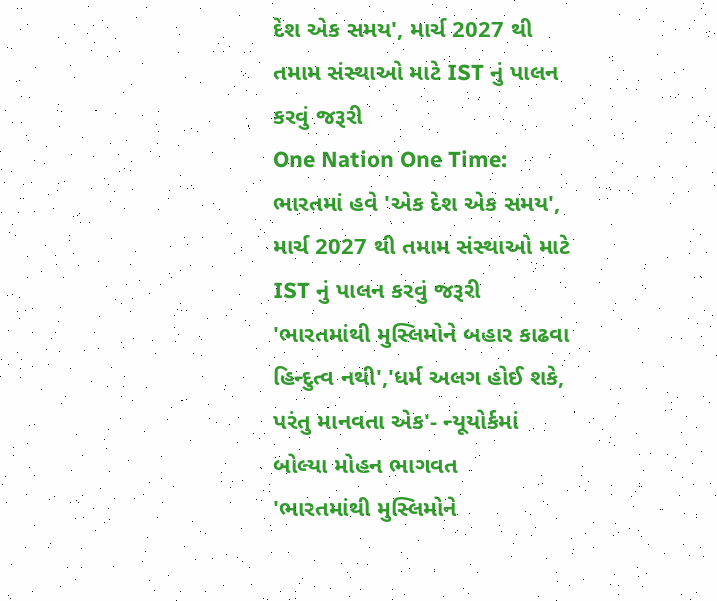દેશ એક સમય', માર્ચ 2027 થી તમામ સંસ્થાઓ માટે IST નું પાલન કરવું જરૂરી
One Nation One Time: ભારતમાં હવે 'એક દેશ એક સમય', માર્ચ 2027 થી તમામ સંસ્થાઓ માટે IST નું પાલન કરવું જરૂરી
'ભારતમાંથી મુસ્લિમોને બહાર કાઢવા હિન્દુત્વ નથી','ધર્મ અલગ હોઈ શકે, પરંતુ માનવતા એક'- ન્યૂયોર્કમાં બોલ્યા મોહન ભાગવત
'ભારતમાંથી મુસ્લિમોને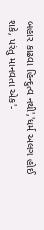બહાર કાઢવા હિન્દુત્વ નથી','ધર્મ અલગ હોઈ શકે, પરંતુ માનવતા એક'-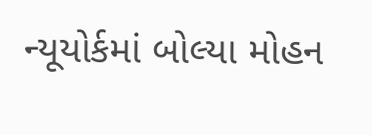ન્યૂયોર્કમાં બોલ્યા મોહન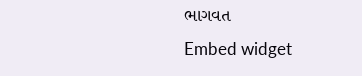ભાગવત
Embed widget